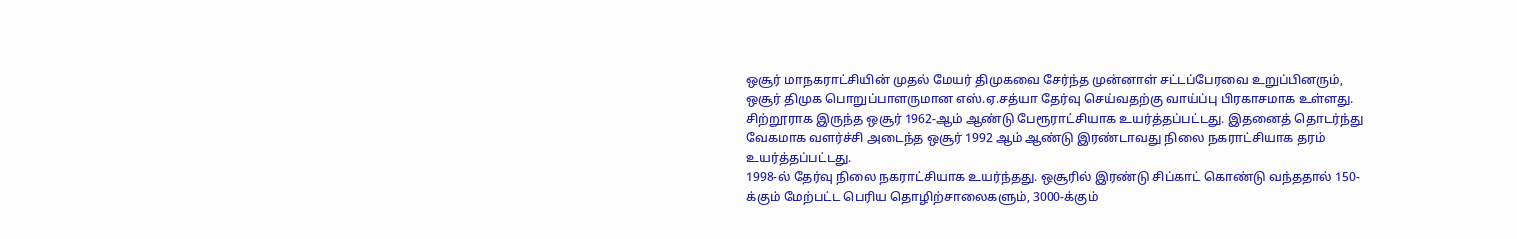ஒசூர் மாநகராட்சியின் முதல் மேயர் திமுகவை சேர்ந்த முன்னாள் சட்டப்பேரவை உறுப்பினரும், ஒசூர் திமுக பொறுப்பாளருமான எஸ்.ஏ.சத்யா தேர்வு செய்வதற்கு வாய்ப்பு பிரகாசமாக உள்ளது.
சிற்றூராக இருந்த ஒசூர் 1962-ஆம் ஆண்டு பேரூராட்சியாக உயர்த்தப்பட்டது. இதனைத் தொடர்ந்து வேகமாக வளர்ச்சி அடைந்த ஒசூர் 1992 ஆம் ஆண்டு இரண்டாவது நிலை நகராட்சியாக தரம் உயர்த்தப்பட்டது.
1998-ல் தேர்வு நிலை நகராட்சியாக உயர்ந்தது. ஒசூரில் இரண்டு சிப்காட் கொண்டு வந்ததால் 150-க்கும் மேற்பட்ட பெரிய தொழிற்சாலைகளும், 3000-க்கும்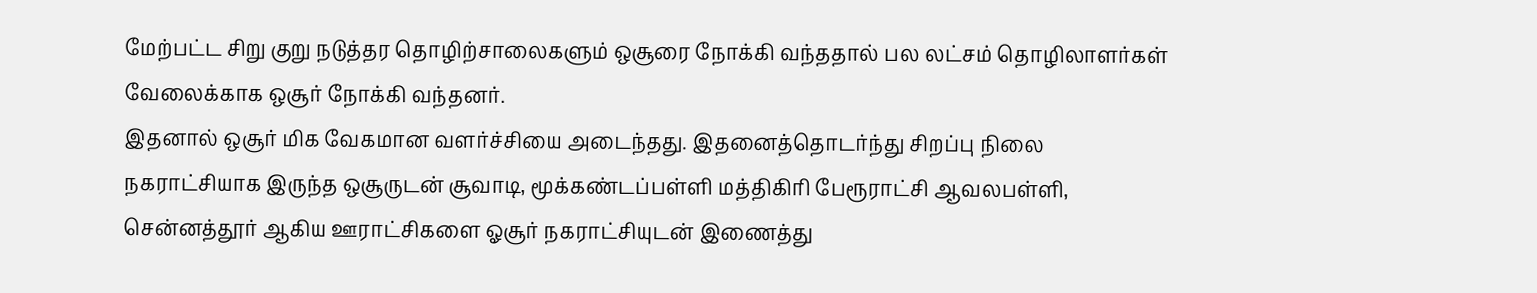மேற்பட்ட சிறு குறு நடுத்தர தொழிற்சாலைகளும் ஒசூரை நோக்கி வந்ததால் பல லட்சம் தொழிலாளர்கள் வேலைக்காக ஒசூர் நோக்கி வந்தனர்.
இதனால் ஒசூர் மிக வேகமான வளர்ச்சியை அடைந்தது. இதனைத்தொடர்ந்து சிறப்பு நிலை நகராட்சியாக இருந்த ஒசூருடன் சூவாடி, மூக்கண்டப்பள்ளி மத்திகிரி பேரூராட்சி ஆவலபள்ளி, சென்னத்தூர் ஆகிய ஊராட்சிகளை ஓசூர் நகராட்சியுடன் இணைத்து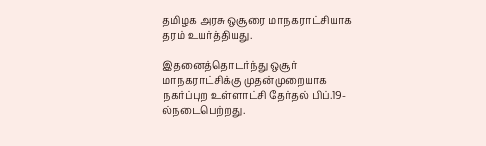தமிழக அரசு ஒசூரை மாநகராட்சியாக தரம் உயர்த்தியது.

இதனைத்தொடர்ந்து ஒசூர் மாநகராட்சிக்கு முதன்முறையாக நகர்ப்புற உள்ளாட்சி தேர்தல் பிப்.19-ல்நடைபெற்றது.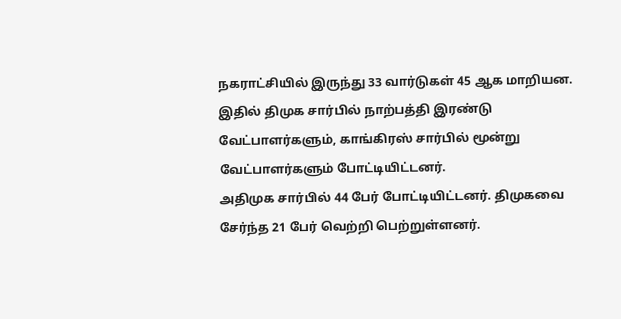நகராட்சியில் இருந்து 33 வார்டுகள் 45 ஆக மாறியன. இதில் திமுக சார்பில் நாற்பத்தி இரண்டு வேட்பாளர்களும், காங்கிரஸ் சார்பில் மூன்று வேட்பாளர்களும் போட்டியிட்டனர்.
அதிமுக சார்பில் 44 பேர் போட்டியிட்டனர். திமுகவை சேர்ந்த 21 பேர் வெற்றி பெற்றுள்ளனர்.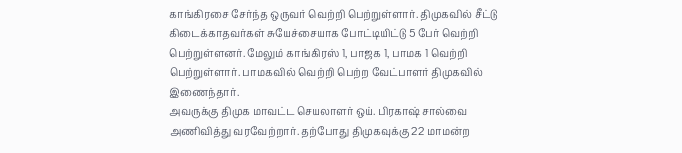காங்கிரசை சேர்ந்த ஒருவர் வெற்றி பெற்றுள்ளார். திமுகவில் சீட்டு கிடைக்காதவர்கள் சுயேச்சையாக போட்டியிட்டு 5 பேர் வெற்றி பெற்றுள்ளனர். மேலும் காங்கிரஸ் 1, பாஜக 1, பாமக 1 வெற்றி பெற்றுள்ளார். பாமகவில் வெற்றி பெற்ற வேட்பாளர் திமுகவில் இணைந்தார்.
அவருக்கு திமுக மாவட்ட செயலாளர் ஒய். பிரகாஷ் சால்வை அணிவித்து வரவேற்றார். தற்போது திமுகவுக்கு 22 மாமன்ற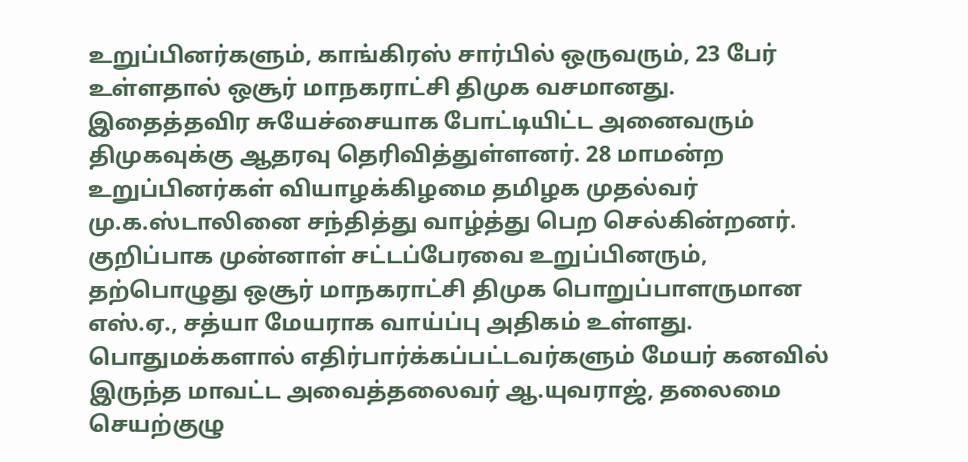உறுப்பினர்களும், காங்கிரஸ் சார்பில் ஒருவரும், 23 பேர் உள்ளதால் ஒசூர் மாநகராட்சி திமுக வசமானது.
இதைத்தவிர சுயேச்சையாக போட்டியிட்ட அனைவரும் திமுகவுக்கு ஆதரவு தெரிவித்துள்ளனர். 28 மாமன்ற உறுப்பினர்கள் வியாழக்கிழமை தமிழக முதல்வர் மு.க.ஸ்டாலினை சந்தித்து வாழ்த்து பெற செல்கின்றனர். குறிப்பாக முன்னாள் சட்டப்பேரவை உறுப்பினரும், தற்பொழுது ஒசூர் மாநகராட்சி திமுக பொறுப்பாளருமான எஸ்.ஏ., சத்யா மேயராக வாய்ப்பு அதிகம் உள்ளது.
பொதுமக்களால் எதிர்பார்க்கப்பட்டவர்களும் மேயர் கனவில் இருந்த மாவட்ட அவைத்தலைவர் ஆ.யுவராஜ், தலைமை செயற்குழு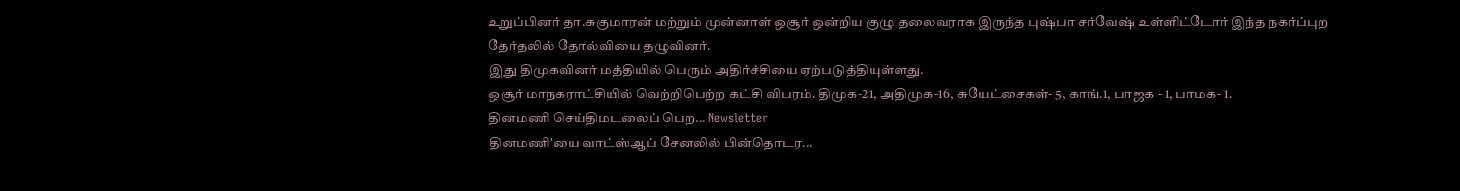உறுப்பினர் தா.சுகுமாரன் மற்றும் முன்னாள் ஒசூர் ஒன்றிய குழு தலைவராக இருந்த புஷ்பா சர்வேஷ் உள்ளிட்டோர் இந்த நகர்ப்புற தேர்தலில் தோல்வியை தழுவினர்.
இது திமுகவினர் மத்தியில் பெரும் அதிர்ச்சியை ஏற்படுத்தியுள்ளது.
ஒசூர் மாநகராட்சியில் வெற்றிபெற்ற கட்சி விபரம். திமுக-21, அதிமுக-16, சுயேட்சைகள்- 5, காங்.1, பாஜக - 1, பாமக- 1.
தினமணி செய்திமடலைப் பெற... Newsletter
தினமணி'யை வாட்ஸ்ஆப் சேனலில் பின்தொடர...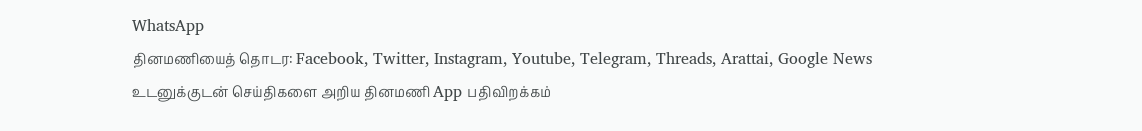WhatsApp
தினமணியைத் தொடர: Facebook, Twitter, Instagram, Youtube, Telegram, Threads, Arattai, Google News
உடனுக்குடன் செய்திகளை அறிய தினமணி App பதிவிறக்கம்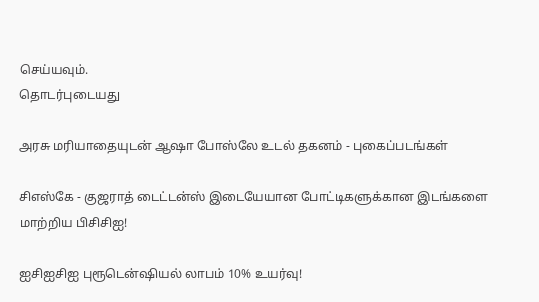செய்யவும்.
தொடர்புடையது

அரசு மரியாதையுடன் ஆஷா போஸ்லே உடல் தகனம் - புகைப்படங்கள்

சிஎஸ்கே - குஜராத் டைட்டன்ஸ் இடையேயான போட்டிகளுக்கான இடங்களை மாற்றிய பிசிசிஐ!

ஐசிஐசிஐ புரூடென்ஷியல் லாபம் 10% உயர்வு!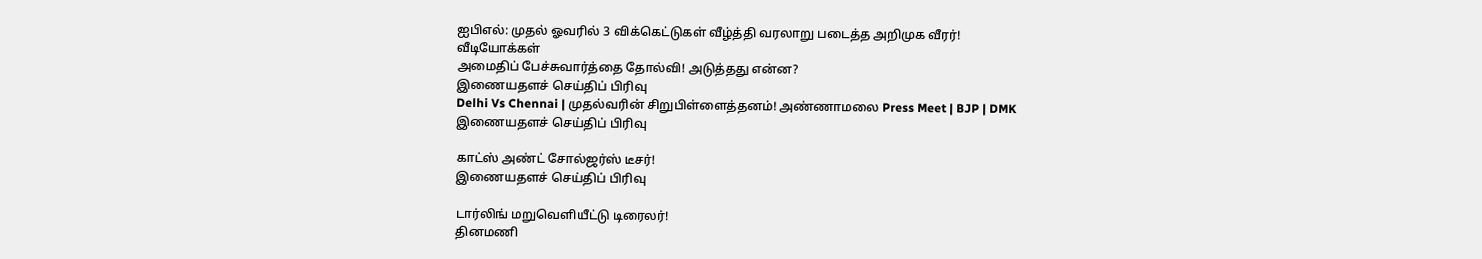ஐபிஎல்: முதல் ஓவரில் 3 விக்கெட்டுகள் வீழ்த்தி வரலாறு படைத்த அறிமுக வீரர்!
வீடியோக்கள்
அமைதிப் பேச்சுவார்த்தை தோல்வி! அடுத்தது என்ன?
இணையதளச் செய்திப் பிரிவு
Delhi Vs Chennai | முதல்வரின் சிறுபிள்ளைத்தனம்! அண்ணாமலை Press Meet | BJP | DMK
இணையதளச் செய்திப் பிரிவு

காட்ஸ் அண்ட் சோல்ஜர்ஸ் டீசர்!
இணையதளச் செய்திப் பிரிவு

டார்லிங் மறுவெளியீட்டு டிரைலர்!
தினமணி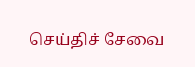செய்திச் சேவை